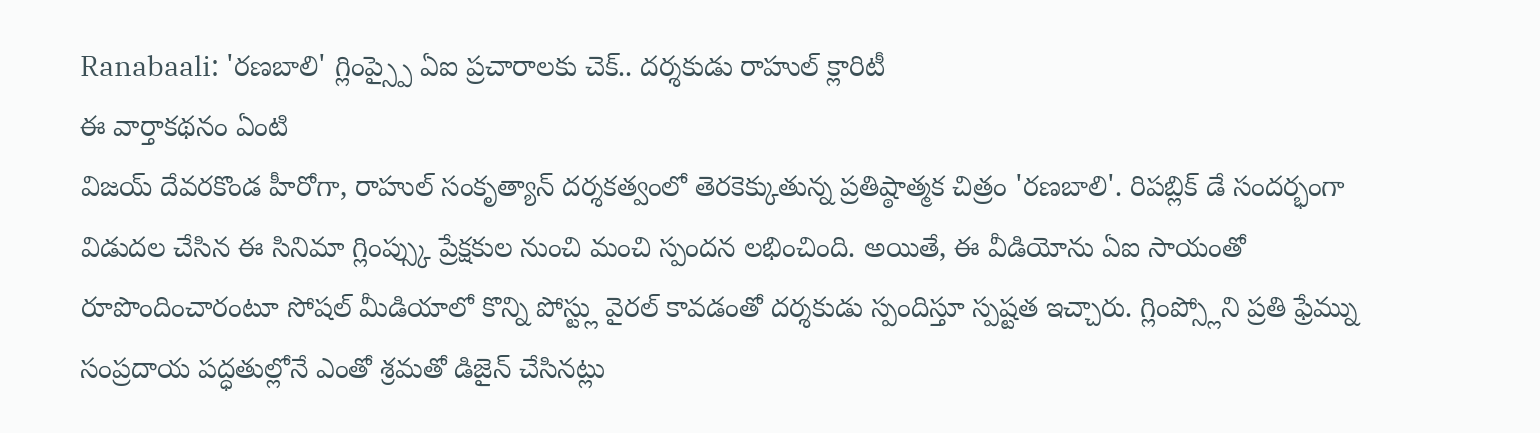Ranabaali: 'రణబాలి' గ్లింప్స్పై ఏఐ ప్రచారాలకు చెక్.. దర్శకుడు రాహుల్ క్లారిటీ
ఈ వార్తాకథనం ఏంటి
విజయ్ దేవరకొండ హీరోగా, రాహుల్ సంకృత్యాన్ దర్శకత్వంలో తెరకెక్కుతున్న ప్రతిష్ఠాత్మక చిత్రం 'రణబాలి'. రిపబ్లిక్ డే సందర్భంగా విడుదల చేసిన ఈ సినిమా గ్లింప్స్కు ప్రేక్షకుల నుంచి మంచి స్పందన లభించింది. అయితే, ఈ వీడియోను ఏఐ సాయంతో రూపొందించారంటూ సోషల్ మీడియాలో కొన్ని పోస్ట్లు వైరల్ కావడంతో దర్శకుడు స్పందిస్తూ స్పష్టత ఇచ్చారు. గ్లింప్స్లోని ప్రతి ఫ్రేమ్ను సంప్రదాయ పద్ధతుల్లోనే ఎంతో శ్రమతో డిజైన్ చేసినట్లు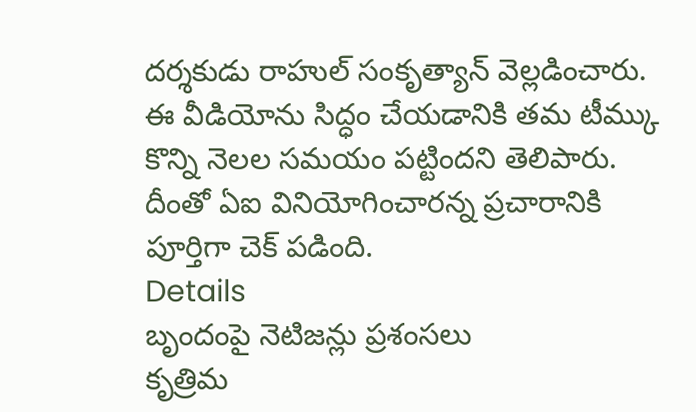దర్శకుడు రాహుల్ సంకృత్యాన్ వెల్లడించారు. ఈ వీడియోను సిద్ధం చేయడానికి తమ టీమ్కు కొన్ని నెలల సమయం పట్టిందని తెలిపారు. దీంతో ఏఐ వినియోగించారన్న ప్రచారానికి పూర్తిగా చెక్ పడింది.
Details
బృందంపై నెటిజన్లు ప్రశంసలు
కృత్రిమ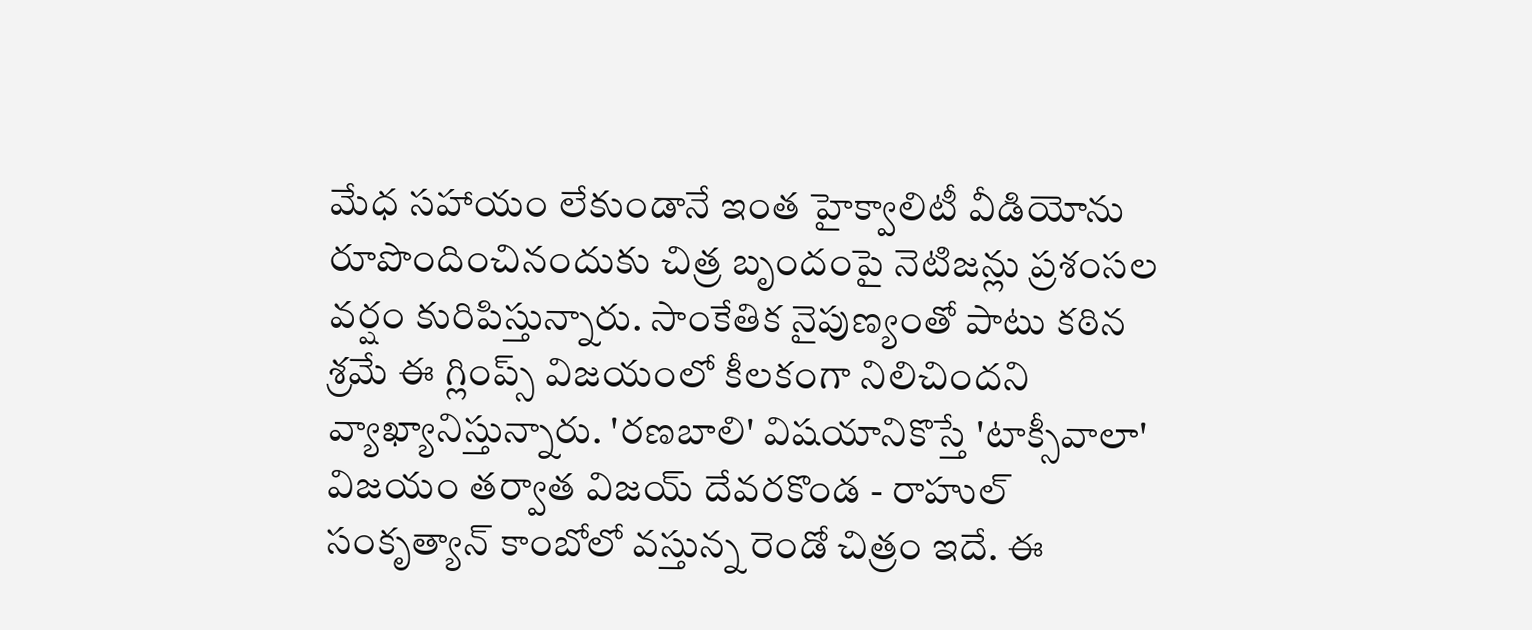మేధ సహాయం లేకుండానే ఇంత హైక్వాలిటీ వీడియోను రూపొందించినందుకు చిత్ర బృందంపై నెటిజన్లు ప్రశంసల వర్షం కురిపిస్తున్నారు. సాంకేతిక నైపుణ్యంతో పాటు కఠిన శ్రమే ఈ గ్లింప్స్ విజయంలో కీలకంగా నిలిచిందని వ్యాఖ్యానిస్తున్నారు. 'రణబాలి' విషయానికొస్తే 'టాక్సీవాలా' విజయం తర్వాత విజయ్ దేవరకొండ - రాహుల్ సంకృత్యాన్ కాంబోలో వస్తున్న రెండో చిత్రం ఇదే. ఈ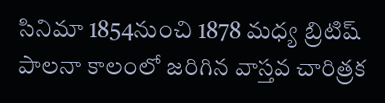సినిమా 1854నుంచి 1878 మధ్య బ్రిటిష్ పాలనా కాలంలో జరిగిన వాస్తవ చారిత్రక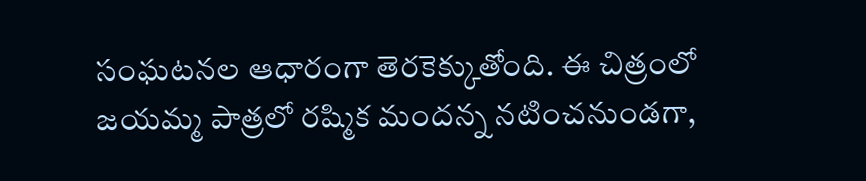సంఘటనల ఆధారంగా తెరకెక్కుతోంది. ఈ చిత్రంలో జయమ్మ పాత్రలో రష్మిక మందన్న నటించనుండగా,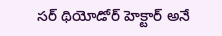సర్ థియోడోర్ హెక్టార్ అనే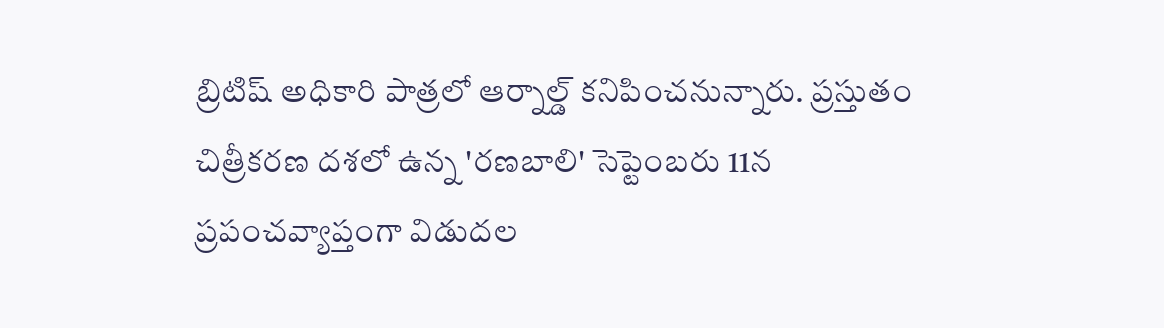బ్రిటిష్ అధికారి పాత్రలో ఆర్నాల్డ్ కనిపించనున్నారు. ప్రస్తుతం చిత్రీకరణ దశలో ఉన్న 'రణబాలి' సెప్టెంబరు 11న ప్రపంచవ్యాప్తంగా విడుదల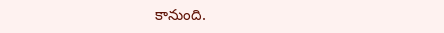కానుంది.